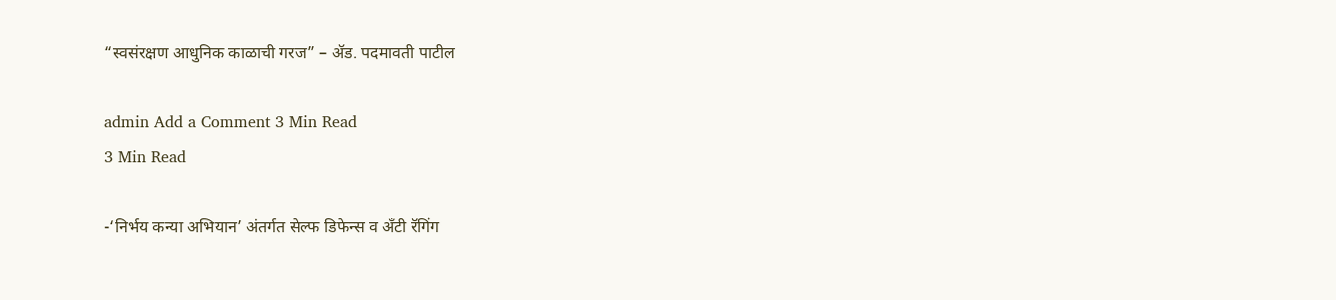“स्वसंरक्षण आधुनिक काळाची गरज” – ॲड. पदमावती पाटील

admin Add a Comment 3 Min Read
3 Min Read

-‘निर्भय कन्या अभियान’ अंतर्गत सेल्फ डिफेन्स व अँटी रॅगिंग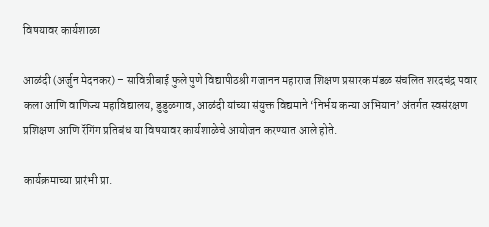विषयावर कार्यशाळा

आळंदी (अर्जुन मेदनकर) – सावित्रीबाई फुले पुणे विद्यापीठश्री गजानन महाराज शिक्षण प्रसारक मंडळ संचलित शरदचंद्र पवार कला आणि वाणिज्य महाविद्यालय, डुडुळगाव, आळंदी यांच्या संयुक्त विद्यमाने ‘निर्भय कन्या अभियान’ अंतर्गत स्वसंरक्षण प्रशिक्षण आणि रॅगिंग प्रतिबंध या विषयावर कार्यशाळेचे आयोजन करण्यात आले होते.

कार्यक्रमाच्या प्रारंभी प्रा.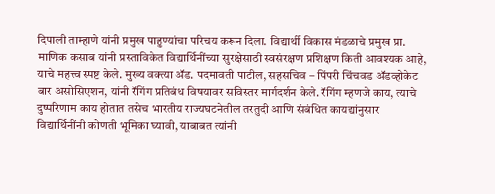दिपाली ताम्हाणे यांनी प्रमुख पाहुण्यांचा परिचय करून दिला. विद्यार्थी विकास मंडळाचे प्रमुख प्रा. माणिक कसाब यांनी प्रस्ताविकेत विद्यार्थिनींच्या सुरक्षेसाठी स्वसंरक्षण प्रशिक्षण किती आवश्यक आहे, याचे महत्त्व स्पष्ट केले. मुख्य वक्त्या ॲड. पदमावती पाटील, सहसचिव – पिंपरी चिंचवड ॲडव्होकेट बार असोसिएशन, यांनी रॅगिंग प्रतिबंध विषयावर सविस्तर मार्गदर्शन केले. रॅगिंग म्हणजे काय, त्याचे दुष्परिणाम काय होतात तसेच भारतीय राज्यघटनेतील तरतुदी आणि संबंधित कायद्यांनुसार विद्यार्थिनींनी कोणती भूमिका घ्यावी, याबाबत त्यांनी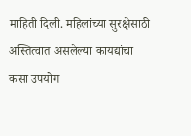माहिती दिली. महिलांच्या सुरक्षेसाठी अस्तित्वात असलेल्या कायद्यांचा कसा उपयोग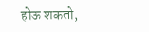होऊ शकतो,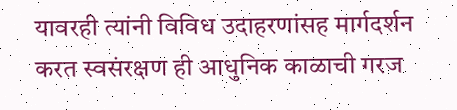यावरही त्यांनी विविध उदाहरणांसह मार्गदर्शन करत स्वसंरक्षण ही आधुनिक काळाची गरज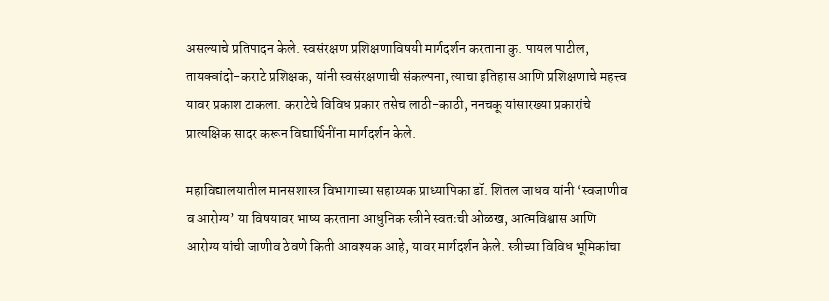असल्याचे प्रतिपादन केले. स्वसंरक्षण प्रशिक्षणाविषयी मार्गदर्शन करताना कु. पायल पाटील, तायक्वांदो-कराटे प्रशिक्षक, यांनी स्वसंरक्षणाची संकल्पना, त्याचा इतिहास आणि प्रशिक्षणाचे महत्त्व यावर प्रकाश टाकला. कराटेचे विविध प्रकार तसेच लाठी-काठी, ननचकू यांसारख्या प्रकारांचे प्रात्यक्षिक सादर करून विद्यार्थिनींना मार्गदर्शन केले.

महाविद्यालयातील मानसशास्त्र विभागाच्या सहाय्यक प्राध्यापिका डॉ. शितल जाधव यांनी ‘स्वजाणीव व आरोग्य’ या विषयावर भाष्य करताना आधुनिक स्त्रीने स्वतःची ओळख, आत्मविश्वास आणि आरोग्य यांची जाणीव ठेवणे किती आवश्यक आहे, यावर मार्गदर्शन केले. स्त्रीच्या विविध भूमिकांचा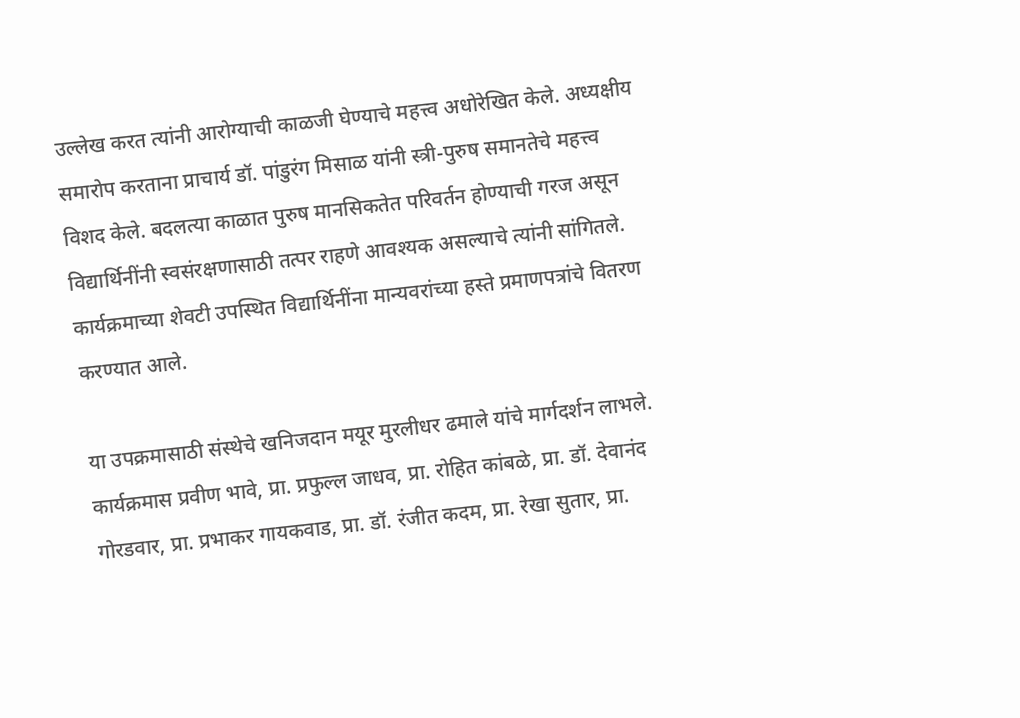उल्लेख करत त्यांनी आरोग्याची काळजी घेण्याचे महत्त्व अधोरेखित केले. अध्यक्षीय समारोप करताना प्राचार्य डॉ. पांडुरंग मिसाळ यांनी स्त्री-पुरुष समानतेचे महत्त्व विशद केले. बदलत्या काळात पुरुष मानसिकतेत परिवर्तन होण्याची गरज असून विद्यार्थिनींनी स्वसंरक्षणासाठी तत्पर राहणे आवश्यक असल्याचे त्यांनी सांगितले. कार्यक्रमाच्या शेवटी उपस्थित विद्यार्थिनींना मान्यवरांच्या हस्ते प्रमाणपत्रांचे वितरण करण्यात आले.

या उपक्रमासाठी संस्थेचे खनिजदान मयूर मुरलीधर ढमाले यांचे मार्गदर्शन लाभले. कार्यक्रमास प्रवीण भावे, प्रा. प्रफुल्ल जाधव, प्रा. रोहित कांबळे, प्रा. डॉ. देवानंद गोरडवार, प्रा. प्रभाकर गायकवाड, प्रा. डॉ. रंजीत कदम, प्रा. रेखा सुतार, प्रा.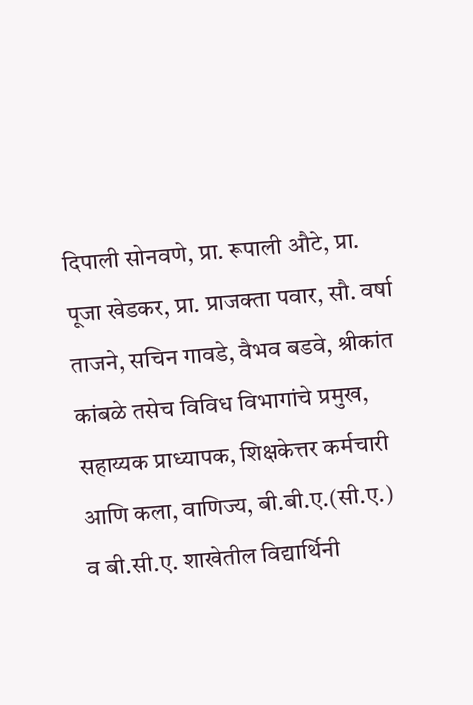दिपाली सोनवणे, प्रा. रूपाली औटे, प्रा. पूजा खेडकर, प्रा. प्राजक्ता पवार, सौ. वर्षा ताजने, सचिन गावडे, वैभव बडवे, श्रीकांत कांबळे तसेच विविध विभागांचे प्रमुख, सहाय्यक प्राध्यापक, शिक्षकेत्तर कर्मचारी आणि कला, वाणिज्य, बी.बी.ए.(सी.ए.) व बी.सी.ए. शाखेतील विद्यार्थिनी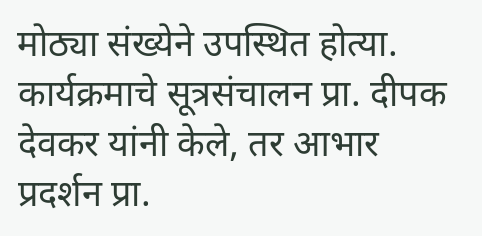मोठ्या संख्येने उपस्थित होत्या. कार्यक्रमाचे सूत्रसंचालन प्रा. दीपक देवकर यांनी केले, तर आभार प्रदर्शन प्रा.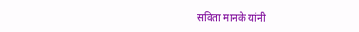सविता मानके यांनी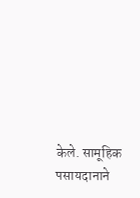केले. सामूहिक पसायदानाने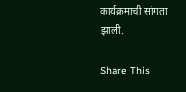कार्यक्रमाची सांगता झाली.

Share This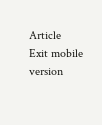Article
Exit mobile version